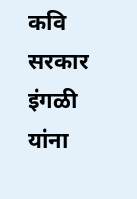कवि सरकार इंगळी यांना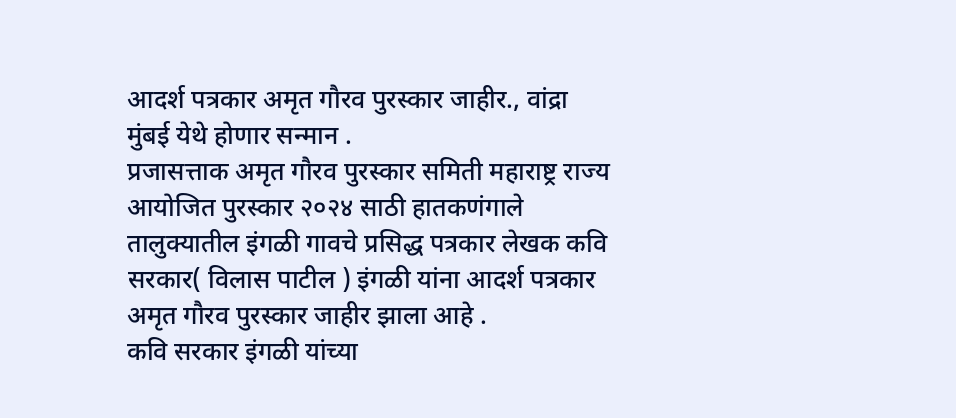आदर्श पत्रकार अमृत गौरव पुरस्कार जाहीर., वांद्रा मुंबई येथे होणार सन्मान .
प्रजासत्ताक अमृत गौरव पुरस्कार समिती महाराष्ट्र राज्य आयोजित पुरस्कार २०२४ साठी हातकणंगाले तालुक्यातील इंगळी गावचे प्रसिद्ध पत्रकार लेखक कवि सरकार( विलास पाटील ) इंगळी यांना आदर्श पत्रकार अमृत गौरव पुरस्कार जाहीर झाला आहे .
कवि सरकार इंगळी यांच्या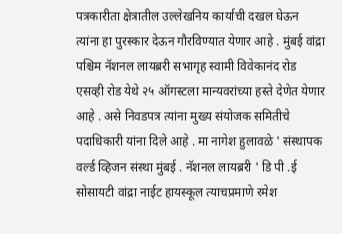पत्रकारीता क्षेत्रातील उल्लेखनिय कार्याची दखल घेऊन त्यांना हा पुरस्कार देऊन गौरविण्यात येणार आहे . मुंबई वांद्रा पश्चिम नॅशनल लायब्ररी सभागृह स्वामी विवेकानंद रोड एसव्ही रोड येथे २५ ऑगस्टला मान्यवरांच्या हस्ते देणेत येणार आहे . असे निवडपत्र त्यांना मुख्य संयोजक समितीचे पदाधिकारी यांना दिले आहे . मा नागेश हुलावळे ' संस्थापक वर्ल्ड व्हिजन संस्था मुंबई . नॅशनल लायब्ररी ' डि पी .ई सोसायटी वांद्रा नाईट हायस्कूल त्याचप्रमाणे रमेश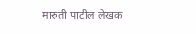मारुती पाटील लेखक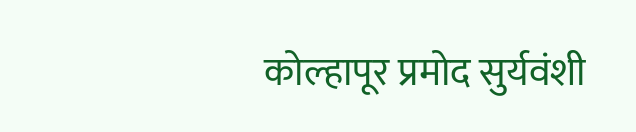कोल्हापूर प्रमोद सुर्यवंशी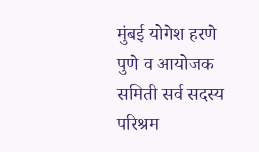मुंबई योगेश हरणे पुणे व आयोजक समिती सर्व सदस्य परिश्रम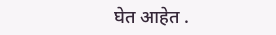घेत आहेत .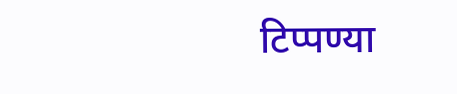टिप्पण्या